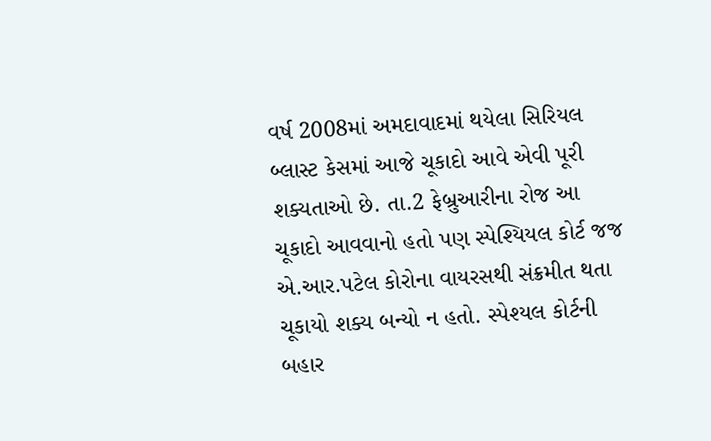વર્ષ 2008માં અમદાવાદમાં થયેલા સિરિયલ બ્લાસ્ટ કેસમાં આજે ચૂકાદો આવે એવી પૂરી શક્યતાઓ છે. તા.2 ફેબ્રુઆરીના રોજ આ ચૂકાદો આવવાનો હતો પણ સ્પેશ્યિયલ કોર્ટ જજ એ.આર.પટેલ કોરોના વાયરસથી સંક્રમીત થતા ચૂકાયો શક્ય બન્યો ન હતો. સ્પેશ્યલ કોર્ટની બહાર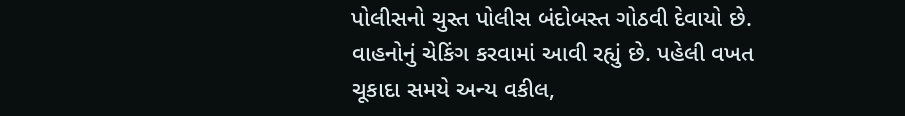પોલીસનો ચુસ્ત પોલીસ બંદોબસ્ત ગોઠવી દેવાયો છે. વાહનોનું ચેકિંગ કરવામાં આવી રહ્યું છે. પહેલી વખત ચૂકાદા સમયે અન્ય વકીલ,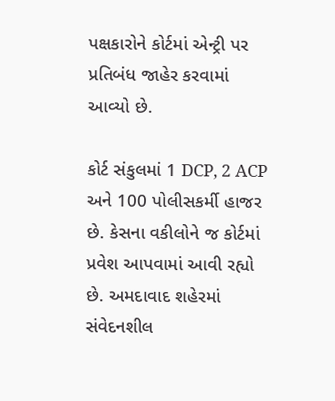પક્ષકારોને કોર્ટમાં એન્ટ્રી પર પ્રતિબંધ જાહેર કરવામાં આવ્યો છે.

કોર્ટ સંકુલમાં 1 DCP, 2 ACP અને 100 પોલીસકર્મી હાજર છે. કેસના વકીલોને જ કોર્ટમાં પ્રવેશ આપવામાં આવી રહ્યો છે. અમદાવાદ શહેરમાં સંવેદનશીલ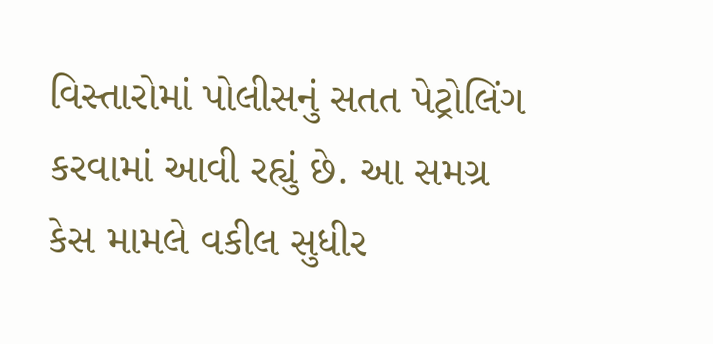વિસ્તારોમાં પોલીસનું સતત પેટ્રોલિંગ કરવામાં આવી રહ્યું છે. આ સમગ્ર કેસ મામલે વકીલ સુધીર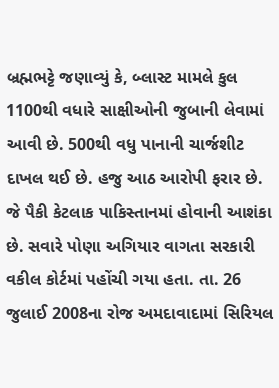બ્રહ્મભટ્ટે જણાવ્યું કે, બ્લાસ્ટ મામલે કુલ 1100થી વધારે સાક્ષીઓની જુબાની લેવામાં આવી છે. 500થી વધુ પાનાની ચાર્જશીટ દાખલ થઈ છે. હજુ આઠ આરોપી ફરાર છે. જે પૈકી કેટલાક પાકિસ્તાનમાં હોવાની આશંકા છે. સવારે પોણા અગિયાર વાગતા સરકારી વકીલ કોર્ટમાં પહોંચી ગયા હતા. તા. 26 જુલાઈ 2008ના રોજ અમદાવાદામાં સિરિયલ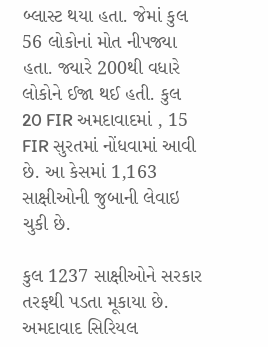બ્લાસ્ટ થયા હતા. જેમાં કુલ 56 લોકોનાં મોત નીપજ્યા હતા. જ્યારે 200થી વધારે લોકોને ઈજા થઈ હતી. કુલ 20 FIR અમદાવાદમાં , 15 FIR સુરતમાં નોંધવામાં આવી છે. આ કેસમાં 1,163 સાક્ષીઓની જુબાની લેવાઇ ચુકી છે.

કુલ 1237 સાક્ષીઓને સરકાર તરફથી પડતા મૂકાયા છે. અમદાવાદ સિરિયલ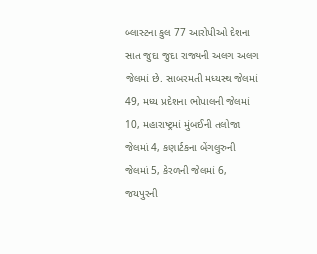બ્લાસ્ટના કુલ 77 આરોપીઓ દેશના સાત જુદા જુદા રાજ્યની અલગ અલગ જેલમાં છે. સાબરમતી મધ્યસ્થ જેલમાં 49, મધ્ય પ્રદેશના ભોપાલની જેલમાં 10, મહારાષ્ટ્રમાં મુંબઈની તલોજા જેલમાં 4, કણાર્ટકના બેંગલુરુની જેલમાં 5, કેરળની જેલમાં 6, જયપુરની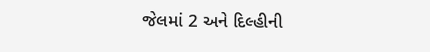જેલમાં 2 અને દિલ્હીની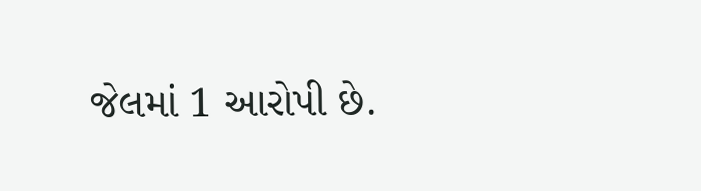જેલમાં 1 આરોપી છે.